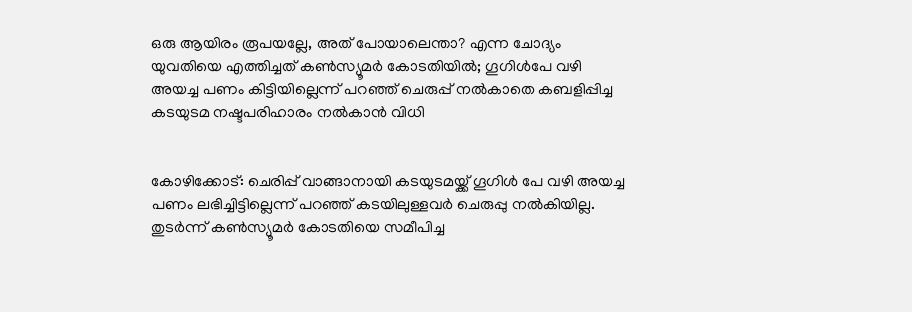ഒരു ആയിരം രൂപയല്ലേ, അത് പോയാലെന്താ? എന്ന ചോദ്യം യുവതിയെ എത്തിച്ചത് കണ്‍സ്യൂമര്‍ കോടതിയില്‍; ഗൂഗിള്‍പേ വഴി അയച്ച പണം കിട്ടിയില്ലെന്ന് പറഞ്ഞ് ചെരുപ്പ് നല്‍കാതെ കബളിപ്പിച്ച കടയുടമ നഷ്ടപരിഹാരം നല്‍കാന്‍ വിധി


കോഴിക്കോട്: ചെരിപ്പ് വാങ്ങാനായി കടയുടമയ്ക്ക് ഗൂഗിള്‍ പേ വഴി അയച്ച പണം ലഭിച്ചിട്ടില്ലെന്ന് പറഞ്ഞ് കടയിലുള്ളവര്‍ ചെരുപ്പു നല്‍കിയില്ല.
തുടര്‍ന്ന് കണ്‍സ്യൂമര്‍ കോടതിയെ സമീപിച്ച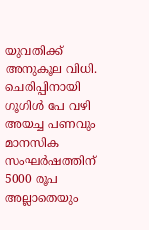യുവതിക്ക് അനുകൂല വിധി. ചെരിപ്പിനായി ഗൂഗിള്‍ പേ വഴി അയച്ച പണവും മാനസിക സംഘര്‍ഷത്തിന് 5000 രൂപ അല്ലാതെയും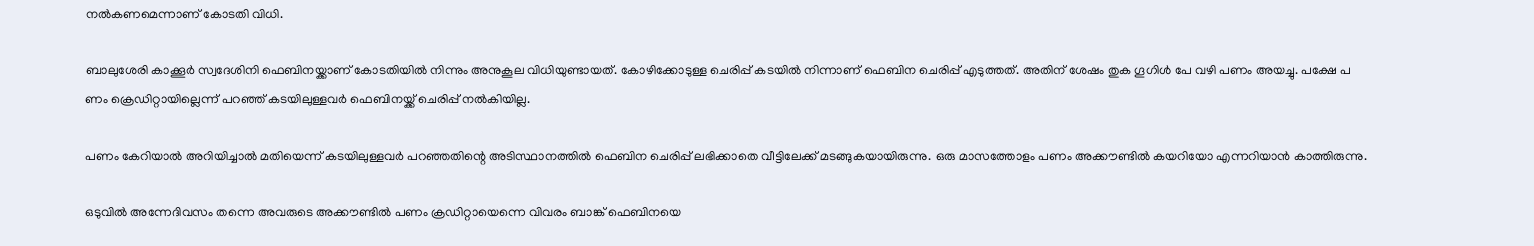നല്‍കണമെന്നാണ് കോടതി വിധി.

ബാലുശേരി കാക്കൂര്‍ സ്വദേശിനി ഫെബിനയ്ക്കാണ് കോടതിയില്‍ നിന്നും അനുകൂല വിധിയുണ്ടായത്. കോഴിക്കോടുള്ള ചെരിപ്പ് കടയില്‍ നിന്നാണ് ഫെബിന ചെരിപ്പ് എടുത്തത്. അതിന് ശേഷം തുക ഗൂഗിള്‍ പേ വഴി പണം അയച്ചു. പക്ഷേ പ
ണം ക്രെഡിറ്റായില്ലെന്ന് പറഞ്ഞ് കടയിലുള്ളവര്‍ ഫെബിനയ്ക്ക് ചെരിപ്പ് നല്‍കിയില്ല.

പണം കേറിയാല്‍ അറിയിച്ചാല്‍ മതിയെന്ന് കടയിലുള്ളവര്‍ പറഞ്ഞതിന്റെ അടിസ്ഥാനത്തില്‍ ഫെബിന ചെരിപ്പ് ലഭിക്കാതെ വീട്ടിലേക്ക് മടങ്ങുകയായിരുന്നു. ഒരു മാസത്തോളം പണം അക്കൗണ്ടില്‍ കയറിയോ എന്നറിയാന്‍ കാത്തിരുന്നു.

ഒടുവില്‍ അന്നേദിവസം തന്നെ അവരുടെ അക്കൗണ്ടില്‍ പണം ക്രഡിറ്റായെന്നെ വിവരം ബാങ്ക് ഫെബിനയെ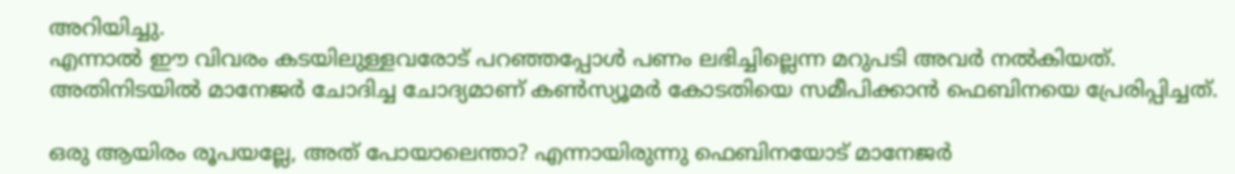അറിയിച്ചു.
എന്നാല്‍ ഈ വിവരം കടയിലുള്ളവരോട് പറഞ്ഞപ്പോള്‍ പണം ലഭിച്ചില്ലെന്ന മറുപടി അവര്‍ നല്‍കിയത്. അതിനിടയില്‍ മാനേജര്‍ ചോദിച്ച ചോദ്യമാണ് കണ്‍സ്യൂമര്‍ കോടതിയെ സമീപിക്കാന്‍ ഫെബിനയെ പ്രേരിപ്പിച്ചത്.

ഒരു ആയിരം രൂപയല്ലേ, അത് പോയാലെന്താ? എന്നായിരുന്നു ഫെബിനയോട് മാനേജര്‍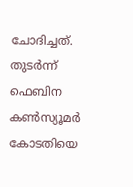ചോദിച്ചത്. തുടര്‍ന്ന് ഫെബിന കണ്‍സ്യൂമര്‍ കോടതിയെ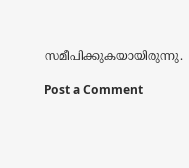സമീപിക്കുകയായിരുന്നു.

Post a Comment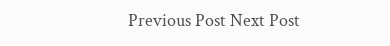Previous Post Next Post